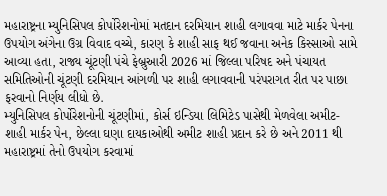મહારાષ્ટ્રના મ્યુનિસિપલ કોર્પોરેશનોમાં મતદાન દરમિયાન શાહી લગાવવા માટે માર્કર પેનના ઉપયોગ અંગેના ઉગ્ર વિવાદ વચ્ચે, કારણ કે શાહી સાફ થઈ જવાના અનેક કિસ્સાઓ સામે આવ્યા હતા, રાજ્ય ચૂંટણી પંચે ફેબ્રુઆરી 2026 માં જિલ્લા પરિષદ અને પંચાયત સમિતિઓની ચૂંટણી દરમિયાન આંગળી પર શાહી લગાવવાની પરંપરાગત રીત પર પાછા ફરવાનો નિર્ણય લીધો છે.
મ્યુનિસિપલ કોર્પોરેશનોની ચૂંટણીમાં, કોર્સ ઇન્ડિયા લિમિટેડ પાસેથી મેળવેલા અમીટ-શાહી માર્કર પેન, છેલ્લા ઘણા દાયકાઓથી અમીટ શાહી પ્રદાન કરે છે અને 2011 થી મહારાષ્ટ્રમાં તેનો ઉપયોગ કરવામાં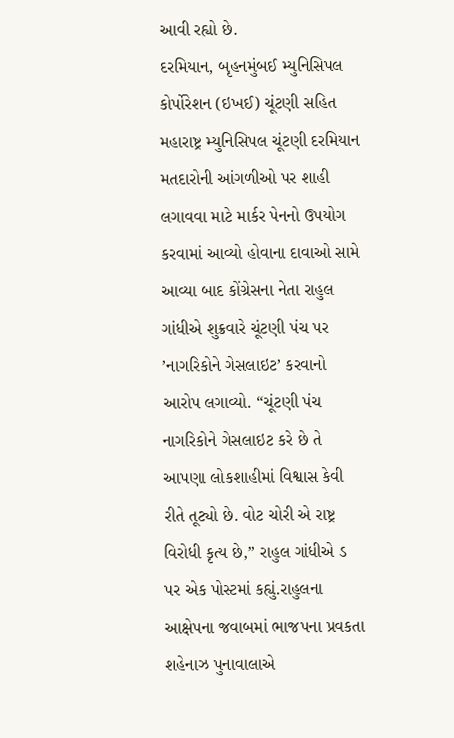આવી રહ્યો છે.
દરમિયાન, બૃહનમુંબઈ મ્યુનિસિપલ કોર્પોરેશન (ઇખઈ) ચૂંટણી સહિત મહારાષ્ટ્ર મ્યુનિસિપલ ચૂંટણી દરમિયાન મતદારોની આંગળીઓ પર શાહી લગાવવા માટે માર્કર પેનનો ઉપયોગ કરવામાં આવ્યો હોવાના દાવાઓ સામે આવ્યા બાદ કોંગ્રેસના નેતા રાહુલ ગાંધીએ શુક્રવારે ચૂંટણી પંચ પર ’નાગરિકોને ગેસલાઇટ’ કરવાનો આરોપ લગાવ્યો. “ચૂંટણી પંચ નાગરિકોને ગેસલાઇટ કરે છે તે આપણા લોકશાહીમાં વિશ્વાસ કેવી રીતે તૂટ્યો છે. વોટ ચોરી એ રાષ્ટ્ર વિરોધી કૃત્ય છે,” રાહુલ ગાંધીએ ડ પર એક પોસ્ટમાં કહ્યું.રાહુલના આક્ષેપના જવાબમાં ભાજપના પ્રવકતા શહેનાઝ પુનાવાલાએ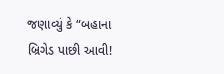જણાવ્યું કે “બહાના બ્રિગેડ પાછી આવી!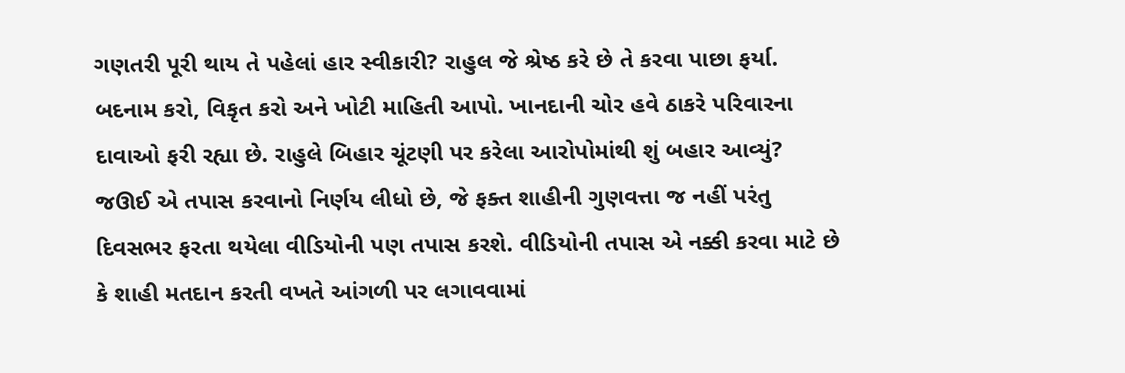ગણતરી પૂરી થાય તે પહેલાં હાર સ્વીકારી? રાહુલ જે શ્રેષ્ઠ કરે છે તે કરવા પાછા ફર્યા.
બદનામ કરો, વિકૃત કરો અને ખોટી માહિતી આપો. ખાનદાની ચોર હવે ઠાકરે પરિવારના દાવાઓ ફરી રહ્યા છે. રાહુલે બિહાર ચૂંટણી પર કરેલા આરોપોમાંથી શું બહાર આવ્યું? જઊઈ એ તપાસ કરવાનો નિર્ણય લીધો છે, જે ફક્ત શાહીની ગુણવત્તા જ નહીં પરંતુ દિવસભર ફરતા થયેલા વીડિયોની પણ તપાસ કરશે. વીડિયોની તપાસ એ નક્કી કરવા માટે છે કે શાહી મતદાન કરતી વખતે આંગળી પર લગાવવામાં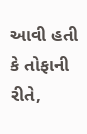આવી હતી કે તોફાની રીતે,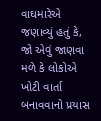વાઘમારેએ જણાવ્યું હતું કે, જો એવું જાણવા મળે કે લોકોએ ખોટી વાર્તા બનાવવાનો પ્રયાસ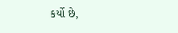કર્યો છે,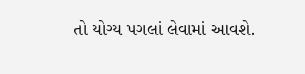તો યોગ્ય પગલાં લેવામાં આવશે.